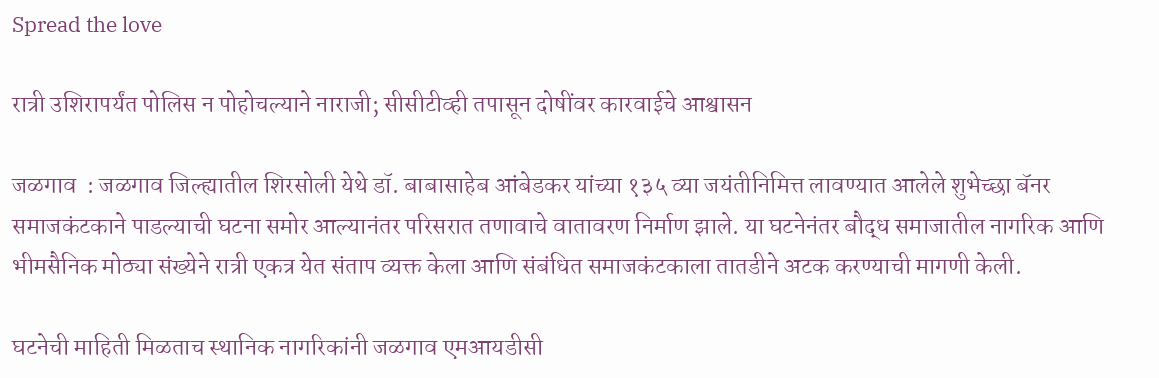Spread the love

रात्री उशिरापर्यंत पोलिस न पोहोचल्याने नाराजी; सीसीटीव्ही तपासून दोषींवर कारवाईचे आश्वासन

जळगाव  : जळगाव जिल्ह्यातील शिरसोली येथे डॉ. बाबासाहेब आंबेडकर यांच्या १३५ व्या जयंतीनिमित्त लावण्यात आलेले शुभेच्छा बॅनर समाजकंटकाने पाडल्याची घटना समोर आल्यानंतर परिसरात तणावाचे वातावरण निर्माण झाले. या घटनेनंतर बौद्ध समाजातील नागरिक आणि भीमसैनिक मोठ्या संख्येने रात्री एकत्र येत संताप व्यक्त केला आणि संबंधित समाजकंटकाला तातडीने अटक करण्याची मागणी केली.

घटनेची माहिती मिळताच स्थानिक नागरिकांनी जळगाव एमआयडीसी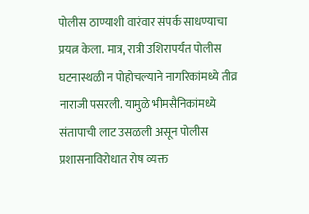पोलीस ठाण्याशी वारंवार संपर्क साधण्याचा प्रयत्न केला. मात्र, रात्री उशिरापर्यंत पोलीस घटनास्थळी न पोहोचल्याने नागरिकांमध्ये तीव्र नाराजी पसरली. यामुळे भीमसैनिकांमध्ये संतापाची लाट उसळली असून पोलीस प्रशासनाविरोधात रोष व्यक्त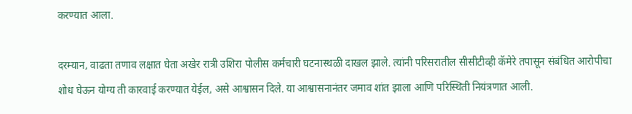करण्यात आला.

दरम्यान, वाढता तणाव लक्षात घेता अखेर रात्री उशिरा पोलीस कर्मचारी घटनास्थळी दाखल झाले. त्यांनी परिसरातील सीसीटीव्ही कॅमेरे तपासून संबंधित आरोपीचा शोध घेऊन योग्य ती कारवाई करण्यात येईल, असे आश्वासन दिले. या आश्वासनानंतर जमाव शांत झाला आणि परिस्थिती नियंत्रणात आली.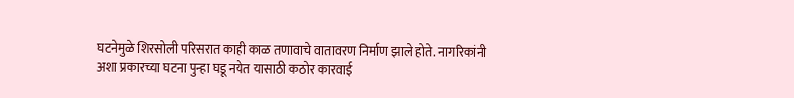घटनेमुळे शिरसोली परिसरात काही काळ तणावाचे वातावरण निर्माण झाले होते. नागरिकांनी अशा प्रकारच्या घटना पुन्हा घडू नयेत यासाठी कठोर कारवाई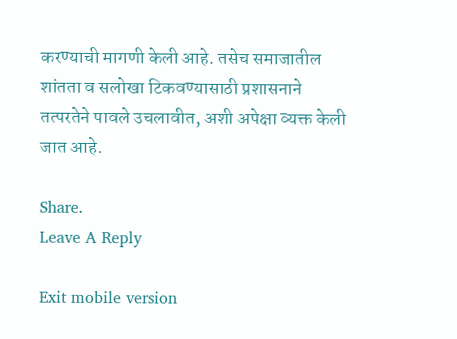करण्याची मागणी केली आहे. तसेच समाजातील शांतता व सलोखा टिकवण्यासाठी प्रशासनाने तत्परतेने पावले उचलावीत, अशी अपेक्षा व्यक्त केली जात आहे.

Share.
Leave A Reply

Exit mobile version